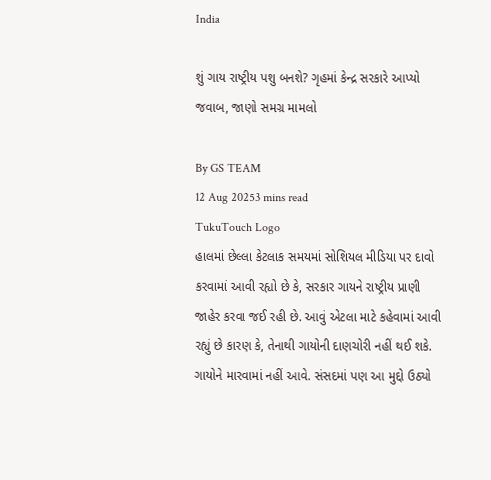India

શું ગાય રાષ્ટ્રીય પશુ બનશે? ગૃહમાં કેન્દ્ર સરકારે આપ્યો જવાબ, જાણો સમગ્ર મામલો

By GS TEAM
12 Aug 20253 mins read
TukuTouch Logo
હાલમાં છેલ્લા કેટલાક સમયમાં સોશિયલ મીડિયા પર દાવો કરવામાં આવી રહ્યો છે કે, સરકાર ગાયને રાષ્ટ્રીય પ્રાણી જાહેર કરવા જઈ રહી છે. આવું એટલા માટે કહેવામાં આવી રહ્યું છે કારણ કે, તેનાથી ગાયોની દાણચોરી નહીં થઈ શકે. ગાયોને મારવામાં નહીં આવે. સંસદમાં પણ આ મુદ્દો ઉઠ્યો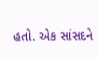હતો. એક સાંસદને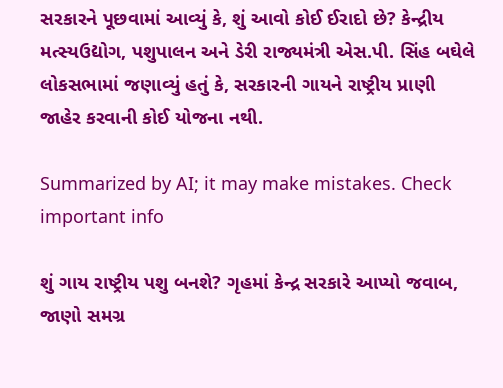સરકારને પૂછવામાં આવ્યું કે, શું આવો કોઈ ઈરાદો છે? કેન્દ્રીય મત્સ્યઉદ્યોગ, પશુપાલન અને ડેરી રાજ્યમંત્રી એસ.પી. સિંહ બઘેલે લોકસભામાં જણાવ્યું હતું કે, સરકારની ગાયને રાષ્ટ્રીય પ્રાણી જાહેર કરવાની કોઈ યોજના નથી.

Summarized by AI; it may make mistakes. Check important info

શું ગાય રાષ્ટ્રીય પશુ બનશે? ગૃહમાં કેન્દ્ર સરકારે આપ્યો જવાબ, જાણો સમગ્ર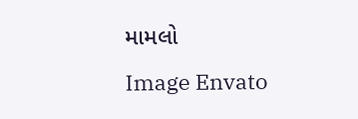મામલો
Image Envato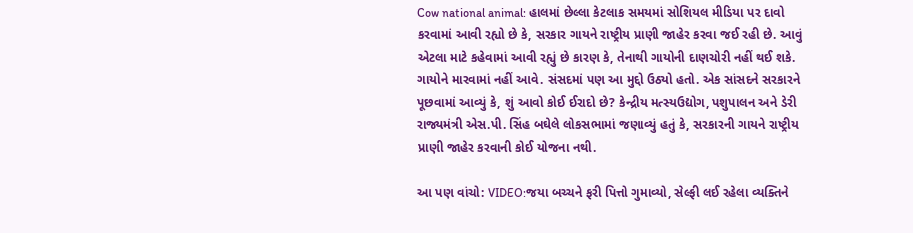Cow national animal: હાલમાં છેલ્લા કેટલાક સમયમાં સોશિયલ મીડિયા પર દાવો કરવામાં આવી રહ્યો છે કે, સરકાર ગાયને રાષ્ટ્રીય પ્રાણી જાહેર કરવા જઈ રહી છે. આવું એટલા માટે કહેવામાં આવી રહ્યું છે કારણ કે, તેનાથી ગાયોની દાણચોરી નહીં થઈ શકે. ગાયોને મારવામાં નહીં આવે. સંસદમાં પણ આ મુદ્દો ઉઠ્યો હતો. એક સાંસદને સરકારને પૂછવામાં આવ્યું કે, શું આવો કોઈ ઈરાદો છે? કેન્દ્રીય મત્સ્યઉદ્યોગ, પશુપાલન અને ડેરી રાજ્યમંત્રી એસ.પી. સિંહ બઘેલે લોકસભામાં જણાવ્યું હતું કે, સરકારની ગાયને રાષ્ટ્રીય પ્રાણી જાહેર કરવાની કોઈ યોજના નથી.

આ પણ વાંચો: VIDEO:જયા બચ્ચને ફરી પિત્તો ગુમાવ્યો, સેલ્ફી લઈ રહેલા વ્યક્તિને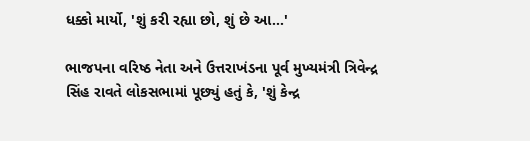ધક્કો માર્યો, 'શું કરી રહ્યા છો, શું છે આ...'

ભાજપના વરિષ્ઠ નેતા અને ઉત્તરાખંડના પૂર્વ મુખ્યમંત્રી ત્રિવેન્દ્ર સિંહ રાવતે લોકસભામાં પૂછ્યું હતું કે, 'શું કેન્દ્ર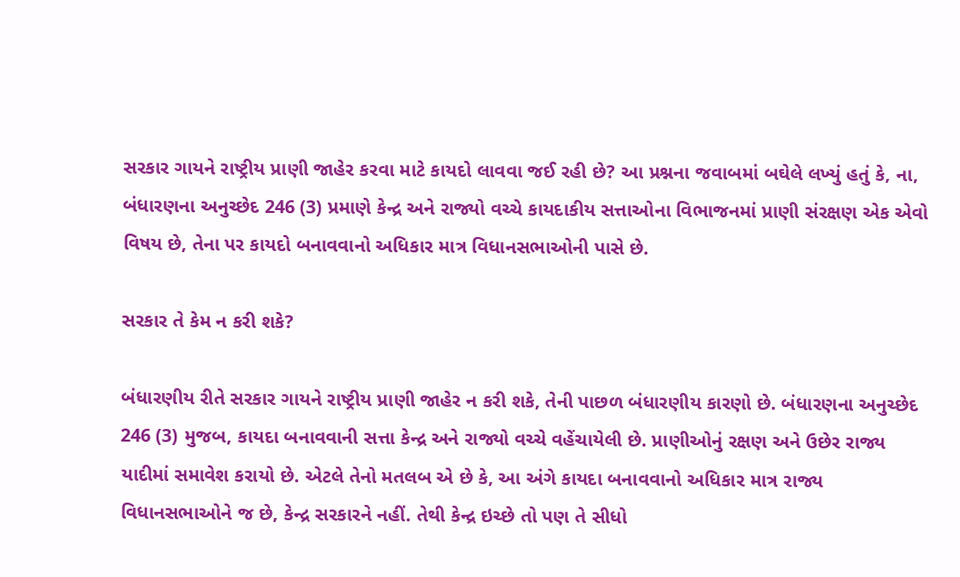સરકાર ગાયને રાષ્ટ્રીય પ્રાણી જાહેર કરવા માટે કાયદો લાવવા જઈ રહી છે? આ પ્રશ્નના જવાબમાં બઘેલે લખ્યું હતું કે, ના, બંધારણના અનુચ્છેદ 246 (3) પ્રમાણે કેન્દ્ર અને રાજ્યો વચ્ચે કાયદાકીય સત્તાઓના વિભાજનમાં પ્રાણી સંરક્ષણ એક એવો વિષય છે, તેના પર કાયદો બનાવવાનો અધિકાર માત્ર વિધાનસભાઓની પાસે છે.

સરકાર તે કેમ ન કરી શકે?

બંધારણીય રીતે સરકાર ગાયને રાષ્ટ્રીય પ્રાણી જાહેર ન કરી શકે, તેની પાછળ બંધારણીય કારણો છે. બંધારણના અનુચ્છેદ 246 (3) મુજબ, કાયદા બનાવવાની સત્તા કેન્દ્ર અને રાજ્યો વચ્ચે વહેંચાયેલી છે. પ્રાણીઓનું રક્ષણ અને ઉછેર રાજ્ય યાદીમાં સમાવેશ કરાયો છે. એટલે તેનો મતલબ એ છે કે, આ અંગે કાયદા બનાવવાનો અધિકાર માત્ર રાજ્ય વિધાનસભાઓને જ છે, કેન્દ્ર સરકારને નહીં. તેથી કેન્દ્ર ઇચ્છે તો પણ તે સીધો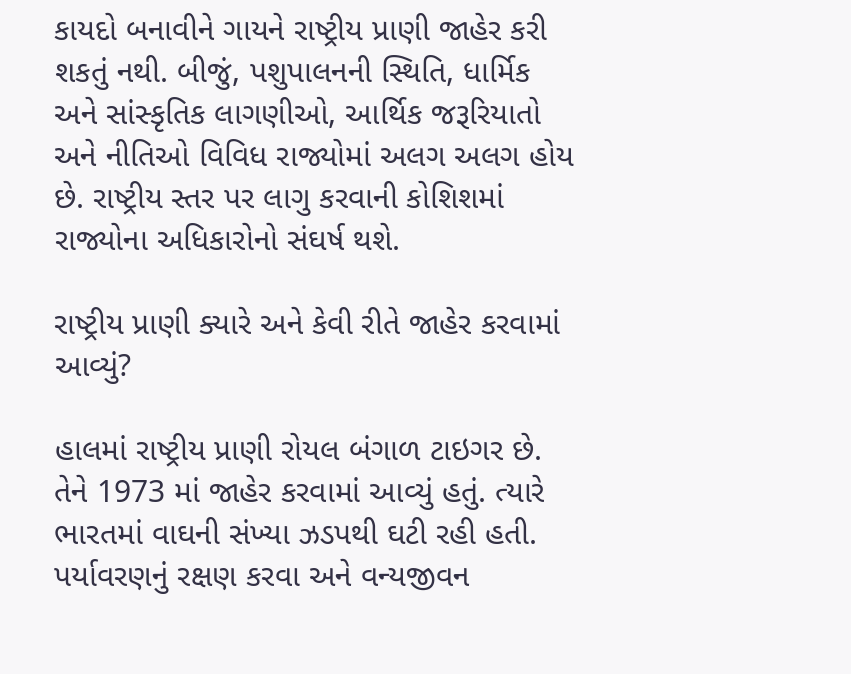કાયદો બનાવીને ગાયને રાષ્ટ્રીય પ્રાણી જાહેર કરી શકતું નથી. બીજું, પશુપાલનની સ્થિતિ, ધાર્મિક અને સાંસ્કૃતિક લાગણીઓ, આર્થિક જરૂરિયાતો અને નીતિઓ વિવિધ રાજ્યોમાં અલગ અલગ હોય છે. રાષ્ટ્રીય સ્તર પર લાગુ કરવાની કોશિશમાં રાજ્યોના અધિકારોનો સંઘર્ષ થશે.

રાષ્ટ્રીય પ્રાણી ક્યારે અને કેવી રીતે જાહેર કરવામાં આવ્યું?

હાલમાં રાષ્ટ્રીય પ્રાણી રોયલ બંગાળ ટાઇગર છે. તેને 1973 માં જાહેર કરવામાં આવ્યું હતું. ત્યારે ભારતમાં વાઘની સંખ્યા ઝડપથી ઘટી રહી હતી. પર્યાવરણનું રક્ષણ કરવા અને વન્યજીવન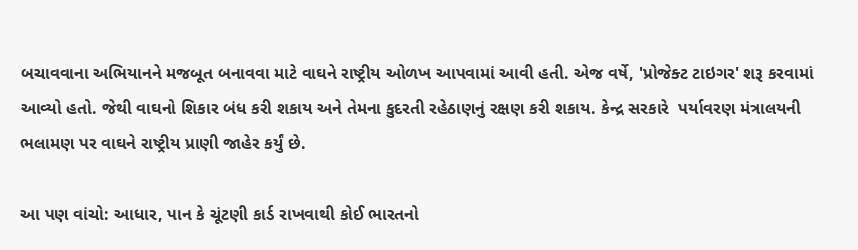બચાવવાના અભિયાનને મજબૂત બનાવવા માટે વાઘને રાષ્ટ્રીય ઓળખ આપવામાં આવી હતી. એજ વર્ષે, 'પ્રોજેક્ટ ટાઇગર' શરૂ કરવામાં આવ્યો હતો. જેથી વાઘનો શિકાર બંધ કરી શકાય અને તેમના કુદરતી રહેઠાણનું રક્ષણ કરી શકાય. કેન્દ્ર સરકારે  પર્યાવરણ મંત્રાલયની ભલામણ પર વાઘને રાષ્ટ્રીય પ્રાણી જાહેર કર્યું છે.

આ પણ વાંચો: આધાર, પાન કે ચૂંટણી કાર્ડ રાખવાથી કોઈ ભારતનો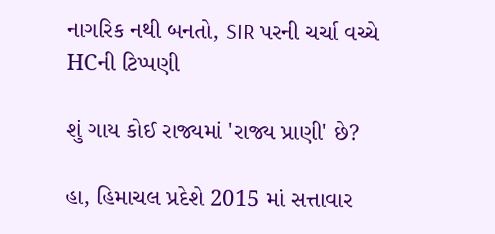નાગરિક નથી બનતો, SIR પરની ચર્ચા વચ્ચે HCની ટિપ્પણી

શું ગાય કોઈ રાજ્યમાં 'રાજ્ય પ્રાણી' છે?

હા, હિમાચલ પ્રદેશે 2015 માં સત્તાવાર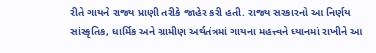રીતે ગાયને રાજ્ય પ્રાણી તરીકે જાહેર કરી હતી. રાજ્ય સરકારનો આ નિર્ણય સાંસ્કૃતિક, ધાર્મિક અને ગ્રામીણ અર્થતંત્રમાં ગાયના મહત્ત્વને ધ્યાનમાં રાખીને આ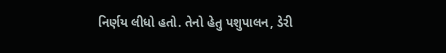નિર્ણય લીધો હતો. તેનો હેતુ પશુપાલન, ડેરી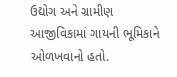ઉદ્યોગ અને ગ્રામીણ આજીવિકામાં ગાયની ભૂમિકાને ઓળખવાનો હતો.